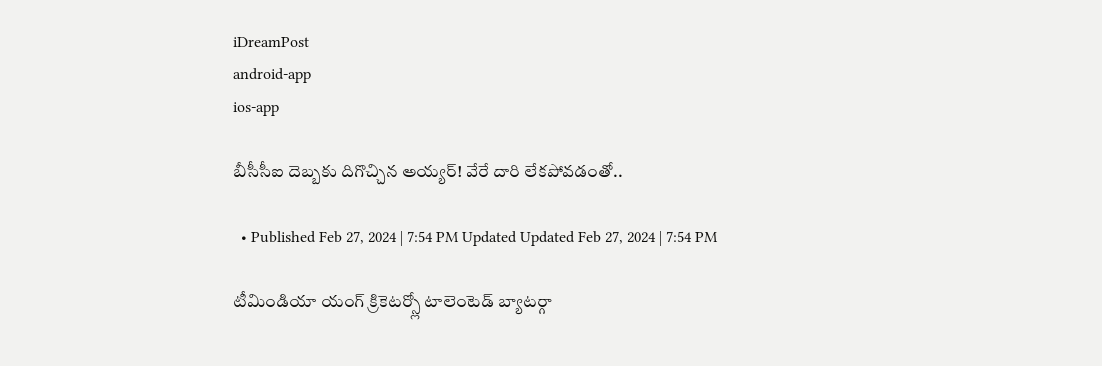iDreamPost
android-app
ios-app

బీసీసీఐ దెబ్బకు దిగొచ్చిన అయ్యర్! వేరే దారి లేకపోవడంతో..

  • Published Feb 27, 2024 | 7:54 PM Updated Updated Feb 27, 2024 | 7:54 PM

టీమిండియా యంగ్ క్రికెటర్స్లో టాలెంటెడ్ బ్యాటర్గా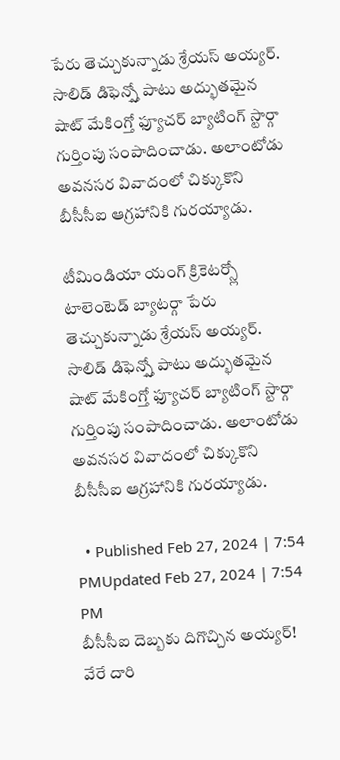పేరు తెచ్చుకున్నాడు శ్రేయస్ అయ్యర్. సాలిడ్ డిఫెన్స్తో పాటు అద్భుతమైన షాట్ మేకింగ్తో ఫ్యూచర్ బ్యాటింగ్ స్టార్గా గుర్తింపు సంపాదించాడు. అలాంటోడు అవనసర వివాదంలో చిక్కుకొని బీసీసీఐ ఆగ్రహానికి గురయ్యాడు.

టీమిండియా యంగ్ క్రికెటర్స్లో టాలెంటెడ్ బ్యాటర్గా పేరు తెచ్చుకున్నాడు శ్రేయస్ అయ్యర్. సాలిడ్ డిఫెన్స్తో పాటు అద్భుతమైన షాట్ మేకింగ్తో ఫ్యూచర్ బ్యాటింగ్ స్టార్గా గుర్తింపు సంపాదించాడు. అలాంటోడు అవనసర వివాదంలో చిక్కుకొని బీసీసీఐ ఆగ్రహానికి గురయ్యాడు.

  • Published Feb 27, 2024 | 7:54 PMUpdated Feb 27, 2024 | 7:54 PM
బీసీసీఐ దెబ్బకు దిగొచ్చిన అయ్యర్! వేరే దారి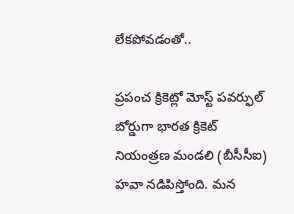లేకపోవడంతో..

ప్రపంచ క్రికెట్లో మోస్ట్ పవర్ఫుల్ బోర్డుగా భారత క్రికెట్ నియంత్రణ మండలి (బీసీసీఐ) హవా నడిపిస్తోంది. మన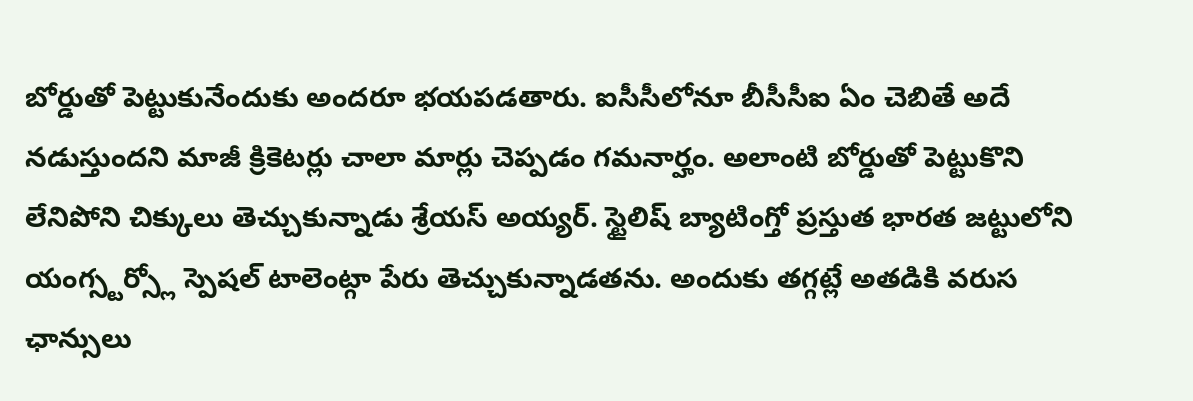బోర్డుతో పెట్టుకునేందుకు అందరూ భయపడతారు. ఐసీసీలోనూ బీసీసీఐ ఏం చెబితే అదే నడుస్తుందని మాజీ క్రికెటర్లు చాలా మార్లు చెప్పడం గమనార్హం. అలాంటి బోర్డుతో పెట్టుకొని లేనిపోని చిక్కులు తెచ్చుకున్నాడు శ్రేయస్ అయ్యర్. స్టైలిష్ బ్యాటింగ్తో ప్రస్తుత భారత జట్టులోని యంగ్స్టర్స్లో స్పెషల్ టాలెంట్గా పేరు తెచ్చుకున్నాడతను. అందుకు తగ్గట్లే అతడికి వరుస ఛాన్సులు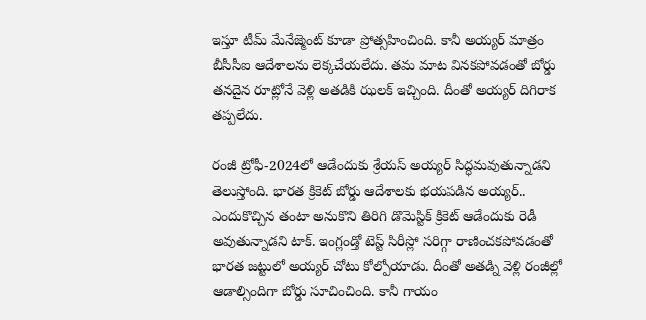ఇస్తూ టీమ్ మేనేజ్మెంట్ కూడా ప్రోత్సహించింది. కానీ అయ్యర్ మాత్రం బీసీసీఐ ఆదేశాలను లెక్కచేయలేదు. తమ మాట వినకపోవడంతో బోర్డు తనదైన రూట్లోనే వెళ్లి అతడికి ఝలక్ ఇచ్చింది. దీంతో అయ్యర్ దిగిరాక తప్పలేదు.

రంజీ ట్రోఫీ-2024లో ఆడేందుకు శ్రేయస్ అయ్యర్ సిద్ధమవుతున్నాడని తెలుస్తోంది. భారత క్రికెట్ బోర్డు ఆదేశాలకు భయపడిన అయ్యర్.. ఎందుకొచ్చిన తంటా అనుకొని తిరిగి డొమెస్టిక్ క్రికెట్ ఆడేందుకు రెడీ అవుతున్నాడని టాక్. ఇంగ్లండ్తో టెస్ట్ సిరీస్లో సరిగ్గా రాణించకపోవడంతో భారత జట్టులో అయ్యర్ చోటు కోల్పోయాడు. దీంతో అతడ్ని వెళ్లి రంజీల్లో ఆడాల్సిందిగా బోర్డు సూచించింది. కానీ గాయం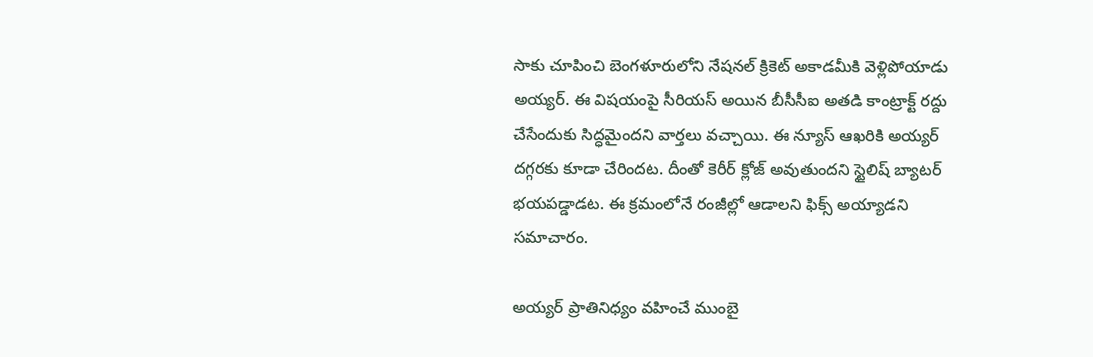సాకు చూపించి బెంగళూరులోని నేషనల్ క్రికెట్ అకాడమీకి వెళ్లిపోయాడు అయ్యర్. ఈ విషయంపై సీరియస్ అయిన బీసీసీఐ అతడి కాంట్రాక్ట్ రద్దు చేసేందుకు సిద్ధమైందని వార్తలు వచ్చాయి. ఈ న్యూస్ ఆఖరికి అయ్యర్ దగ్గరకు కూడా చేరిందట. దీంతో కెరీర్ క్లోజ్ అవుతుందని స్టైలిష్ బ్యాటర్ భయపడ్డాడట. ఈ క్రమంలోనే రంజీల్లో ఆడాలని ఫిక్స్ అయ్యాడని సమాచారం.

అయ్యర్ ప్రాతినిధ్యం వహించే ముంబై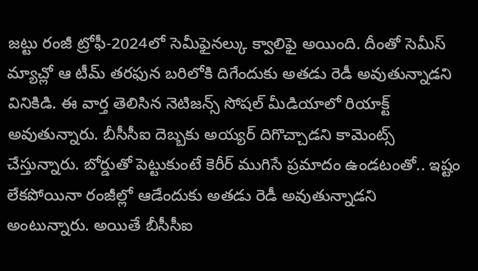జట్టు రంజీ ట్రోఫీ-2024లో సెమీఫైనల్కు క్వాలిఫై అయింది. దీంతో సెమీస్ మ్యాచ్లో ఆ టీమ్ తరఫున బరిలోకి దిగేందుకు అతడు రెడీ అవుతున్నాడని వినికిడి. ఈ వార్త తెలిసిన నెటిజన్స్ సోషల్ మీడియాలో రియాక్ట్ అవుతున్నారు. బీసీసీఐ దెబ్బకు అయ్యర్ దిగొచ్చాడని కామెంట్స్ చేస్తున్నారు. బోర్డుతో పెట్టుకుంటే కెరీర్ ముగిసే ప్రమాదం ఉండటంతో.. ఇష్టం లేకపోయినా రంజీల్లో ఆడేందుకు అతడు రెడీ అవుతున్నాడని అంటున్నారు. అయితే బీసీసీఐ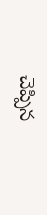చెప్పిన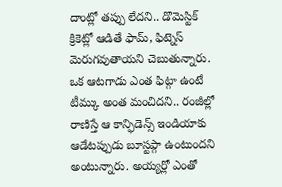దాంట్లో తప్పు లేదని.. డొమెస్టిక్ క్రికెట్లో ఆడితే ఫామ్, ఫిట్నెస్ మెరుగవుతాయని చెబుతున్నారు. ఒక ఆటగాడు ఎంత ఫిట్గా ఉంటే టీమ్కు అంత మంచిదని.. రంజీల్లో రాణిస్తే ఆ కాన్ఫిడెన్స్ ఇండియాకు ఆడేటప్పుడు బూస్టప్గా ఉంటుందని అంటున్నారు. అయ్యర్లో ఎంతో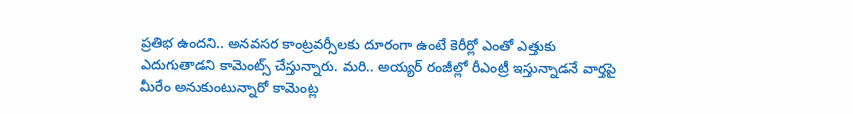ప్రతిభ ఉందని.. అనవసర కాంట్రవర్సీలకు దూరంగా ఉంటే కెరీర్లో ఎంతో ఎత్తుకు ఎదుగుతాడని కామెంట్స్ చేస్తున్నారు. మరి.. అయ్యర్ రంజీల్లో రీఎంట్రీ ఇస్తున్నాడనే వార్తపై మీరేం అనుకుంటున్నారో కామెంట్ల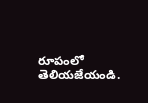రూపంలో తెలియజేయండి.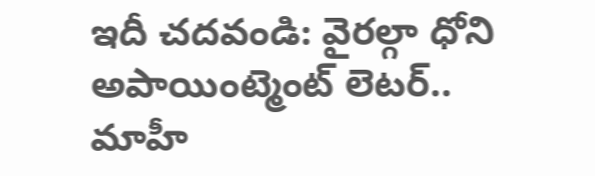ఇదీ చదవండి: వైరల్గా ధోని అపాయింట్మెంట్ లెటర్.. మాహీ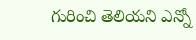గురించి తెలియని ఎన్నో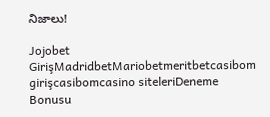నిజాలు!

Jojobet GirişMadridbetMariobetmeritbetcasibom girişcasibomcasino siteleriDeneme Bonusu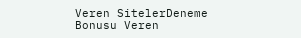Veren SitelerDeneme Bonusu Veren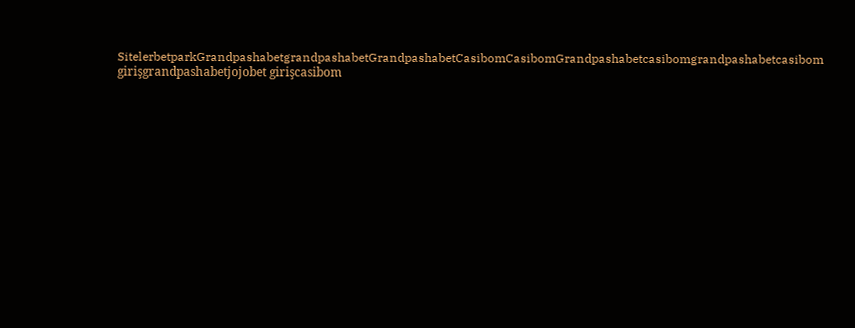SitelerbetparkGrandpashabetgrandpashabetGrandpashabetCasibomCasibomGrandpashabetcasibomgrandpashabetcasibom girişgrandpashabetjojobet girişcasibom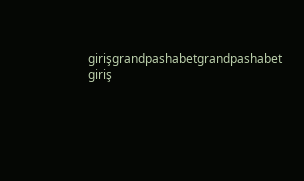girişgrandpashabetgrandpashabet giriş